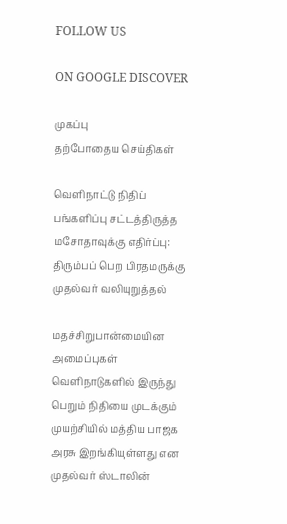FOLLOW US

ON GOOGLE DISCOVER

முகப்பு
தற்போதைய செய்திகள்

வெளிநாட்டு நிதிப் பங்களிப்பு சட்டத்திருத்த மசோதாவுக்கு எதிர்ப்பு: திரும்பப் பெற பிரதமருக்கு முதல்வர் வலியுறுத்தல்

மதச்சிறுபான்மையின அமைப்புகள் வெளிநாடுகளில் இருந்து பெறும் நிதியை முடக்கும் முயற்சியில் மத்திய பாஜக அரசு இறங்கியுள்ளது என முதல்வர் ஸ்டாலின்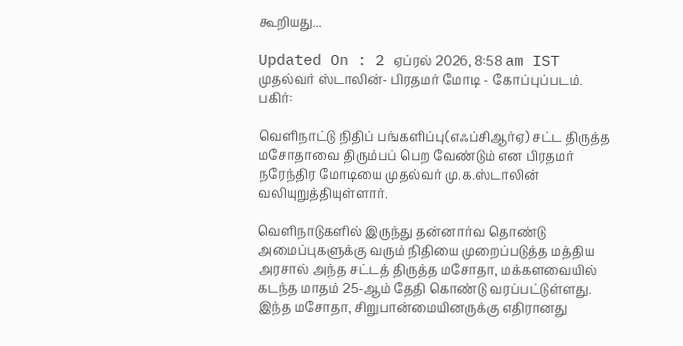கூறியது...

Updated On : 2 ஏப்ரல் 2026, 8:58 am IST
முதல்வர் ஸ்டாலின்- பிரதமர் மோடி - கோப்புப்படம்.
பகிர்:

வெளிநாட்டு நிதிப் பங்களிப்பு(எஃப்சிஆர்ஏ) சட்ட திருத்த மசோதாவை திரும்பப் பெற வேண்டும் என பிரதமர் நரேந்திர மோடியை முதல்வர் மு.க.ஸ்டாலின் வலியுறுத்தியுள்ளார்.

வெளிநாடுகளில் இருந்து தன்னார்வ தொண்டு அமைப்புகளுக்கு வரும் நிதியை முறைப்படுத்த மத்திய அரசால் அந்த சட்டத் திருத்த மசோதா, மக்களவையில் கடந்த மாதம் 25-ஆம் தேதி கொண்டு வரப்பட்டுள்ளது. இந்த மசோதா, சிறுபான்மையினருக்கு எதிரானது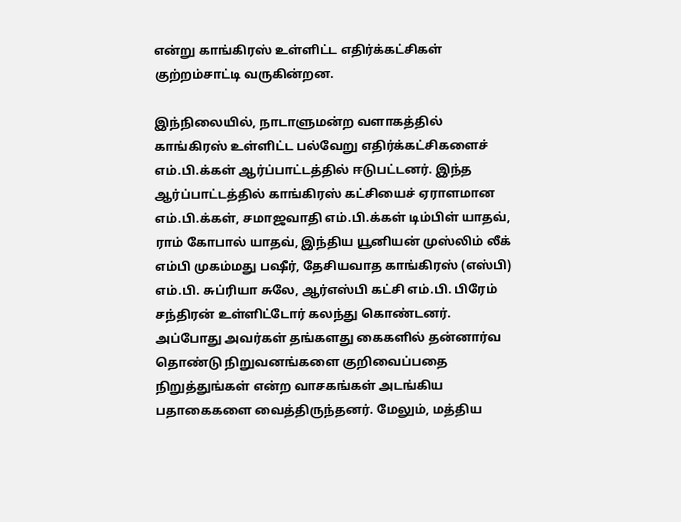என்று காங்கிரஸ் உள்ளிட்ட எதிர்க்கட்சிகள் குற்றம்சாட்டி வருகின்றன.

இந்நிலையில், நாடாளுமன்ற வளாகத்தில் காங்கிரஸ் உள்ளிட்ட பல்வேறு எதிர்க்கட்சிகளைச் எம்.பி.க்கள் ஆர்ப்பாட்டத்தில் ஈடுபட்டனர். இந்த ஆர்ப்பாட்டத்தில் காங்கிரஸ் கட்சியைச் ஏராளமான எம்.பி.க்கள், சமாஜவாதி எம்.பி.க்கள் டிம்பிள் யாதவ், ராம் கோபால் யாதவ், இந்திய யூனியன் முஸ்லிம் லீக் எம்பி முகம்மது பஷீர், தேசியவாத காங்கிரஸ் (எஸ்பி) எம்.பி. சுப்ரியா சுலே, ஆர்எஸ்பி கட்சி எம்.பி. பிரேம் சந்திரன் உள்ளிட்டோர் கலந்து கொண்டனர். அப்போது அவர்கள் தங்களது கைகளில் தன்னார்வ தொண்டு நிறுவனங்களை குறிவைப்பதை நிறுத்துங்கள் என்ற வாசகங்கள் அடங்கிய பதாகைகளை வைத்திருந்தனர். மேலும், மத்திய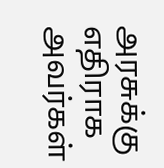அரசுக்கு எதிராக அவர்கள்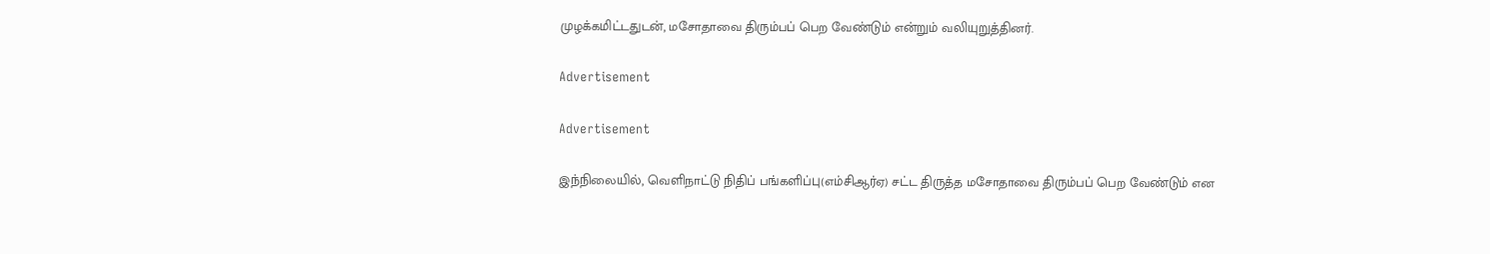முழக்கமிட்டதுடன், மசோதாவை திரும்பப் பெற வேண்டும் என்றும் வலியுறுத்தினர்.

Advertisement

Advertisement

இந்நிலையில், வெளிநாட்டு நிதிப் பங்களிப்பு(எம்சிஆர்ஏ) சட்ட திருத்த மசோதாவை திரும்பப் பெற வேண்டும் என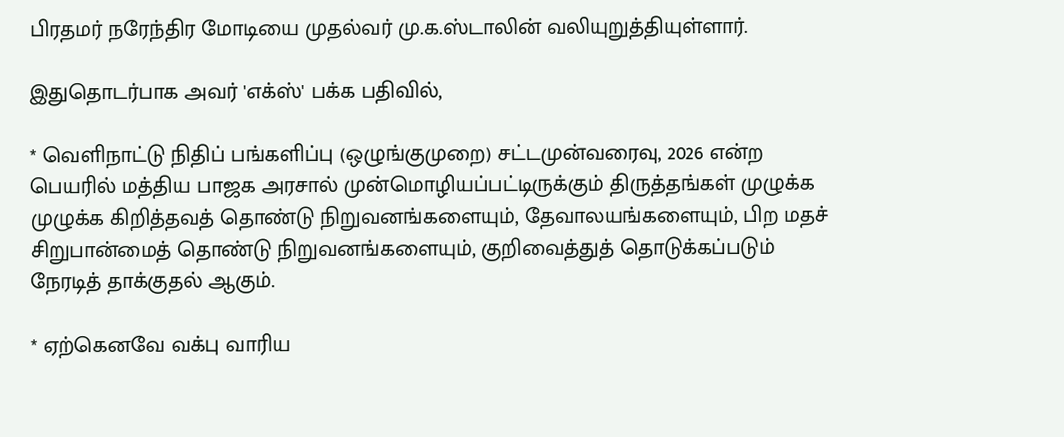பிரதமர் நரேந்திர மோடியை முதல்வர் மு.க.ஸ்டாலின் வலியுறுத்தியுள்ளார்.

இதுதொடர்பாக அவர் 'எக்ஸ்' பக்க பதிவில்,

* வெளிநாட்டு நிதிப் பங்களிப்பு (ஒழுங்குமுறை) சட்டமுன்வரைவு, 2026 என்ற பெயரில் மத்திய பாஜக அரசால் முன்மொழியப்பட்டிருக்கும் திருத்தங்கள் முழுக்க முழுக்க கிறித்தவத் தொண்டு நிறுவனங்களையும், தேவாலயங்களையும், பிற மதச் சிறுபான்மைத் தொண்டு நிறுவனங்களையும், குறிவைத்துத் தொடுக்கப்படும் நேரடித் தாக்குதல் ஆகும்.

* ஏற்கெனவே வக்பு வாரிய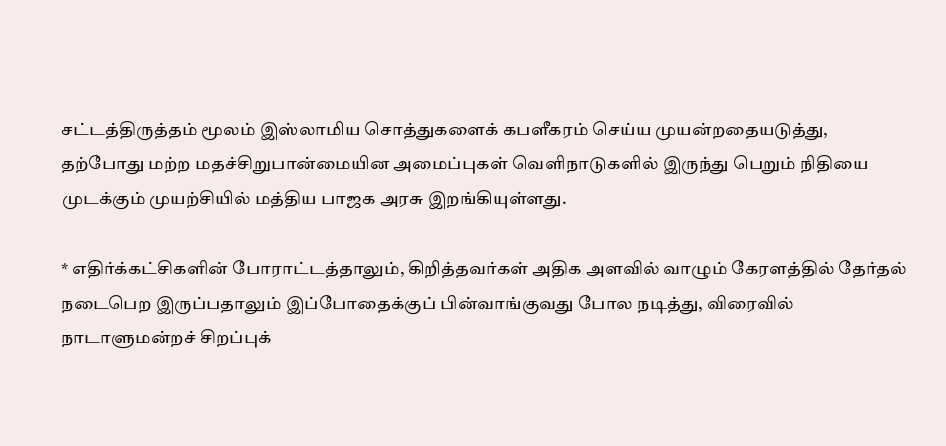சட்டத்திருத்தம் மூலம் இஸ்லாமிய சொத்துகளைக் கபளீகரம் செய்ய முயன்றதையடுத்து, தற்போது மற்ற மதச்சிறுபான்மையின அமைப்புகள் வெளிநாடுகளில் இருந்து பெறும் நிதியை முடக்கும் முயற்சியில் மத்திய பாஜக அரசு இறங்கியுள்ளது.

* எதிர்க்கட்சிகளின் போராட்டத்தாலும், கிறித்தவர்கள் அதிக அளவில் வாழும் கேரளத்தில் தேர்தல் நடைபெற இருப்பதாலும் இப்போதைக்குப் பின்வாங்குவது போல நடித்து, விரைவில் நாடாளுமன்றச் சிறப்புக்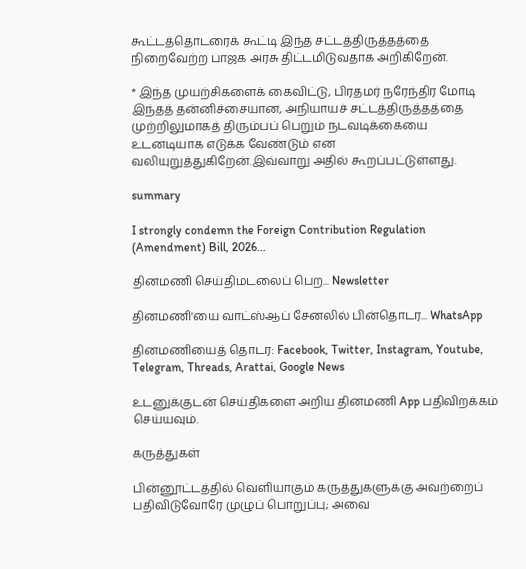கூட்டத்தொடரைக் கூட்டி இந்த சட்டத்திருத்தத்தை நிறைவேற்ற பாஜக அரசு திட்டமிடுவதாக அறிகிறேன்.

* இந்த முயற்சிகளைக் கைவிட்டு, பிரதமர் நரேந்திர மோடி இந்தத் தன்னிச்சையான, அநியாயச் சட்டத்திருத்தத்தை முற்றிலுமாகத் திரும்பப் பெறும் நடவடிக்கையை உடனடியாக எடுக்க வேண்டும் என வலியுறுத்துகிறேன்.இவ்வாறு அதில் கூறப்பட்டுள்ளது.

summary

I strongly condemn the Foreign Contribution Regulation (Amendment) Bill, 2026...

தினமணி செய்திமடலைப் பெற... Newsletter

தினமணி'யை வாட்ஸ்ஆப் சேனலில் பின்தொடர... WhatsApp

தினமணியைத் தொடர: Facebook, Twitter, Instagram, Youtube, Telegram, Threads, Arattai, Google News

உடனுக்குடன் செய்திகளை அறிய தினமணி App பதிவிறக்கம் செய்யவும்.

கருத்துகள்

பின்னூட்டத்தில் வெளியாகும் கருத்துகளுக்கு அவற்றைப் பதிவிடுவோரே முழுப் பொறுப்பு; அவை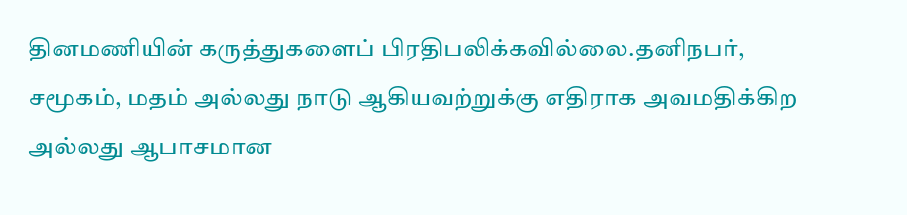தினமணியின் கருத்துகளைப் பிரதிபலிக்கவில்லை.தனிநபர், சமூகம், மதம் அல்லது நாடு ஆகியவற்றுக்கு எதிராக அவமதிக்கிற அல்லது ஆபாசமான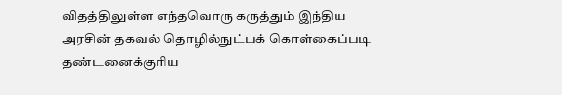விதத்திலுள்ள எந்தவொரு கருத்தும் இந்திய அரசின் தகவல் தொழில்நுட்பக் கொள்கைப்படி தண்டனைக்குரிய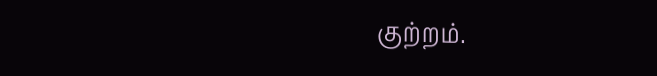குற்றம்.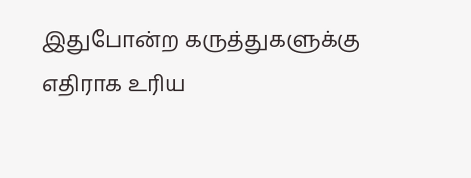இதுபோன்ற கருத்துகளுக்கு எதிராக உரிய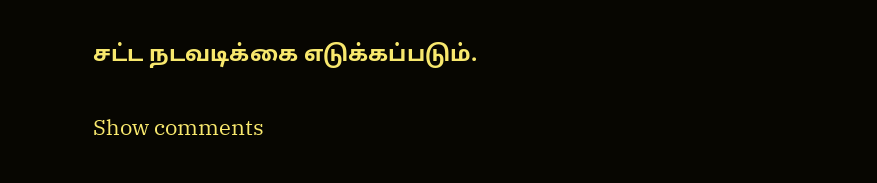சட்ட நடவடிக்கை எடுக்கப்படும்.

Show comments